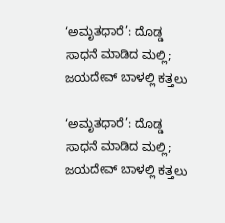‘ಅಮೃತಧಾರೆ’: ದೊಡ್ಡ ಸಾಧನೆ ಮಾಡಿದ ಮಲ್ಲಿ; ಜಯದೇವ್ ಬಾಳಲ್ಲಿ ಕತ್ತಲು

‘ಅಮೃತಧಾರೆ’: ದೊಡ್ಡ ಸಾಧನೆ ಮಾಡಿದ ಮಲ್ಲಿ; ಜಯದೇವ್ ಬಾಳಲ್ಲಿ ಕತ್ತಲು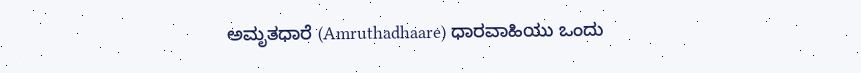ಅಮೃತಧಾರೆ (Amruthadhaare) ಧಾರವಾಹಿಯು ಒಂದು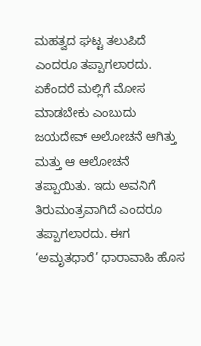ಮಹತ್ವದ ಘಟ್ಟ ತಲುಪಿದೆ ಎಂದರೂ ತಪ್ಪಾಗಲಾರದು. ಏಕೆಂದರೆ ಮಲ್ಲಿಗೆ ಮೋಸ ಮಾಡಬೇಕು ಎಂಬುದು ಜಯದೇವ್ ಅಲೋಚನೆ ಆಗಿತ್ತು ಮತ್ತು ಆ ಆಲೋಚನೆ ತಪ್ಪಾಯಿತು. ಇದು ಅವನಿಗೆ ತಿರುಮಂತ್ರವಾಗಿದೆ ಎಂದರೂ ತಪ್ಪಾಗಲಾರದು. ಈಗ ‘ಅಮೃತಧಾರೆ’ ಧಾರಾವಾಹಿ ಹೊಸ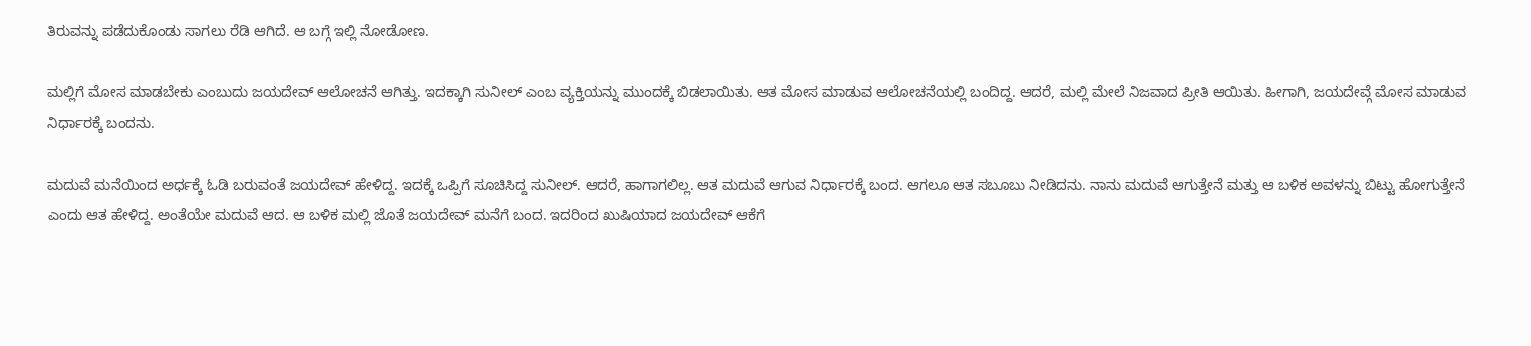ತಿರುವನ್ನು ಪಡೆದುಕೊಂಡು ಸಾಗಲು ರೆಡಿ ಆಗಿದೆ. ಆ ಬಗ್ಗೆ ಇಲ್ಲಿ ನೋಡೋಣ.

ಮಲ್ಲಿಗೆ ಮೋಸ ಮಾಡಬೇಕು ಎಂಬುದು ಜಯದೇವ್ ಆಲೋಚನೆ ಆಗಿತ್ತು. ಇದಕ್ಕಾಗಿ ಸುನೀಲ್ ಎಂಬ ವ್ಯಕ್ತಿಯನ್ನು ಮುಂದಕ್ಕೆ ಬಿಡಲಾಯಿತು. ಆತ ಮೋಸ ಮಾಡುವ ಆಲೋಚನೆಯಲ್ಲಿ ಬಂದಿದ್ದ. ಆದರೆ, ಮಲ್ಲಿ ಮೇಲೆ ನಿಜವಾದ ಪ್ರೀತಿ ಆಯಿತು. ಹೀಗಾಗಿ, ಜಯದೇವ್ಗೆ ಮೋಸ ಮಾಡುವ ನಿರ್ಧಾರಕ್ಕೆ ಬಂದನು.

ಮದುವೆ ಮನೆಯಿಂದ ಅರ್ಧಕ್ಕೆ ಓಡಿ ಬರುವಂತೆ ಜಯದೇವ್ ಹೇಳಿದ್ದ. ಇದಕ್ಕೆ ಒಪ್ಪಿಗೆ ಸೂಚಿಸಿದ್ದ ಸುನೀಲ್. ಆದರೆ, ಹಾಗಾಗಲಿಲ್ಲ. ಆತ ಮದುವೆ ಆಗುವ ನಿರ್ಧಾರಕ್ಕೆ ಬಂದ. ಆಗಲೂ ಆತ ಸಬೂಬು ನೀಡಿದನು. ನಾನು ಮದುವೆ ಆಗುತ್ತೇನೆ ಮತ್ತು ಆ ಬಳಿಕ ಅವಳನ್ನು ಬಿಟ್ಟು ಹೋಗುತ್ತೇನೆ ಎಂದು ಆತ ಹೇಳಿದ್ದ. ಅಂತೆಯೇ ಮದುವೆ ಆದ. ಆ ಬಳಿಕ ಮಲ್ಲಿ ಜೊತೆ ಜಯದೇವ್ ಮನೆಗೆ ಬಂದ. ಇದರಿಂದ ಖುಷಿಯಾದ ಜಯದೇವ್ ಆಕೆಗೆ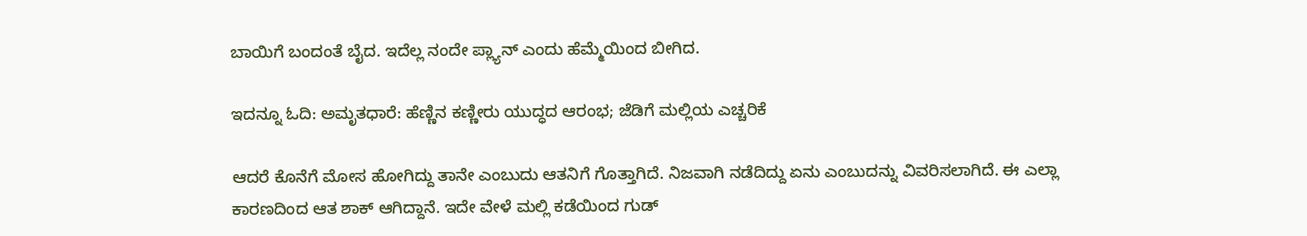ಬಾಯಿಗೆ ಬಂದಂತೆ ಬೈದ. ಇದೆಲ್ಲ ನಂದೇ ಪ್ಲ್ಯಾನ್ ಎಂದು ಹೆಮ್ಮೆಯಿಂದ ಬೀಗಿದ.

ಇದನ್ನೂ ಓದಿ: ಅಮೃತಧಾರೆ: ಹೆಣ್ಣಿನ ಕಣ್ಣೀರು ಯುದ್ಧದ ಆರಂಭ; ಜೆಡಿಗೆ ಮಲ್ಲಿಯ ಎಚ್ಚರಿಕೆ

ಆದರೆ ಕೊನೆಗೆ ಮೋಸ ಹೋಗಿದ್ದು ತಾನೇ ಎಂಬುದು ಆತನಿಗೆ ಗೊತ್ತಾಗಿದೆ. ನಿಜವಾಗಿ ನಡೆದಿದ್ದು ಏನು ಎಂಬುದನ್ನು ವಿವರಿಸಲಾಗಿದೆ. ಈ ಎಲ್ಲಾ ಕಾರಣದಿಂದ ಆತ ಶಾಕ್ ಆಗಿದ್ದಾನೆ. ಇದೇ ವೇಳೆ ಮಲ್ಲಿ ಕಡೆಯಿಂದ ಗುಡ್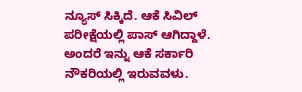ನ್ಯೂಸ್ ಸಿಕ್ಕಿದೆ. ಆಕೆ ಸಿವಿಲ್ ಪರೀಕ್ಷೆಯಲ್ಲಿ ಪಾಸ್ ಆಗಿದ್ದಾಳೆ. ಅಂದರೆ ಇನ್ನು ಆಕೆ ಸರ್ಕಾರಿ ನೌಕರಿಯಲ್ಲಿ ಇರುವವಳು.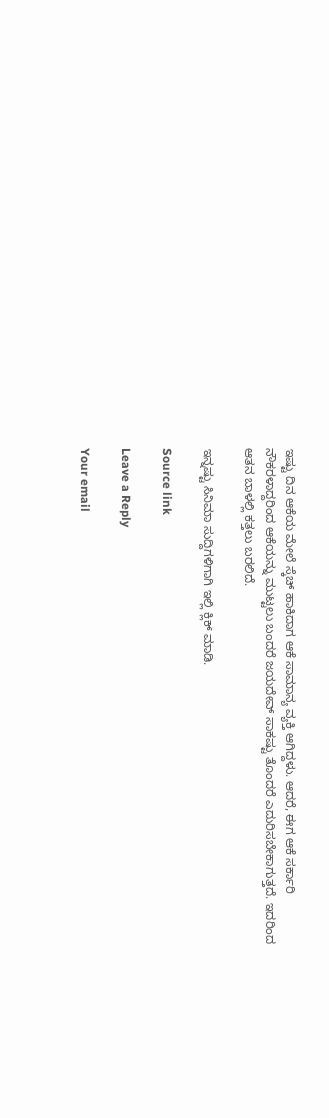ಇಷ್ಟು ದಿನ ಆಕೆಯ ಮೇಲೆ ಸ್ಕೆಚ್ ಹಾಕಿದಾಗ ಆಕೆ ಸಾಮಾನ್ಯ ವ್ಯಕ್ತಿ ಆಗಿದ್ದಳು. ಆದರೆ, ಈಗ ಆಕೆ ಸರ್ಕಾರಿ ನೌಕರಳಾದ್ದರಿಂದ ಆಕೆಯನ್ನು ಮುಟ್ಟಲು ಬಂದರೆ ಜಯದೇವ್ ಸಾಕಷ್ಟು ತೊಂದರೆ ಎದುರಿಸಬೇಕಾಗುತ್ತದೆ. ಇದರಿಂದ ಆತನ ಬಾಳಲ್ಲಿ ಕತ್ತಲು ಬರಲಿದೆ.

ಇನ್ನಷ್ಟು ಸಿನಿಮಾ ಸುದ್ದಿಗಳಿಗಾಗಿ ಇಲ್ಲಿ ಕ್ಲಿಕ್ ಮಾಡಿ.

Source link

Leave a Reply

Your email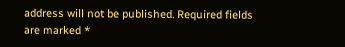address will not be published. Required fields are marked *